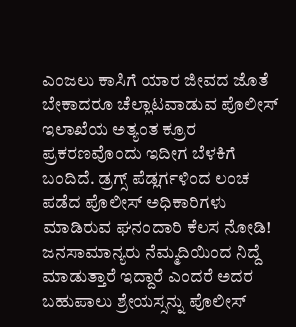ಎಂಜಲು ಕಾಸಿಗೆ ಯಾರ ಜೀವದ ಜೊತೆ ಬೇಕಾದರೂ ಚೆಲ್ಲಾಟವಾಡುವ ಪೊಲೀಸ್ ಇಲಾಖೆಯ ಅತ್ಯಂತ ಕ್ರೂರ ಪ್ರಕರಣವೊಂದು ಇದೀಗ ಬೆಳಕಿಗೆ ಬಂದಿದೆ. ಡ್ರಗ್ಸ್ ಪೆಡ್ಲರ್ಗಳಿಂದ ಲಂಚ ಪಡೆದ ಪೊಲೀಸ್ ಅಧಿಕಾರಿಗಳು ಮಾಡಿರುವ ಘನಂದಾರಿ ಕೆಲಸ ನೋಡಿ!
ಜನಸಾಮಾನ್ಯರು ನೆಮ್ಮದಿಯಿಂದ ನಿದ್ದೆ ಮಾಡುತ್ತಾರೆ ಇದ್ದಾರೆ ಎಂದರೆ ಅದರ ಬಹುಪಾಲು ಶ್ರೇಯಸ್ಸನ್ನು ಪೊಲೀಸ್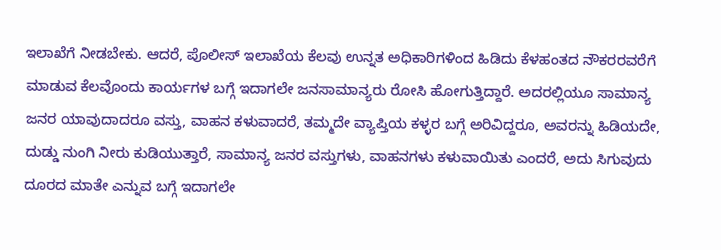ಇಲಾಖೆಗೆ ನೀಡಬೇಕು. ಆದರೆ, ಪೊಲೀಸ್ ಇಲಾಖೆಯ ಕೆಲವು ಉನ್ನತ ಅಧಿಕಾರಿಗಳಿಂದ ಹಿಡಿದು ಕೆಳಹಂತದ ನೌಕರರವರೆಗೆ ಮಾಡುವ ಕೆಲವೊಂದು ಕಾರ್ಯಗಳ ಬಗ್ಗೆ ಇದಾಗಲೇ ಜನಸಾಮಾನ್ಯರು ರೋಸಿ ಹೋಗುತ್ತಿದ್ದಾರೆ. ಅದರಲ್ಲಿಯೂ ಸಾಮಾನ್ಯ ಜನರ ಯಾವುದಾದರೂ ವಸ್ತು, ವಾಹನ ಕಳುವಾದರೆ, ತಮ್ಮದೇ ವ್ಯಾಪ್ತಿಯ ಕಳ್ಳರ ಬಗ್ಗೆ ಅರಿವಿದ್ದರೂ, ಅವರನ್ನು ಹಿಡಿಯದೇ, ದುಡ್ಡು ನುಂಗಿ ನೀರು ಕುಡಿಯುತ್ತಾರೆ, ಸಾಮಾನ್ಯ ಜನರ ವಸ್ತುಗಳು, ವಾಹನಗಳು ಕಳುವಾಯಿತು ಎಂದರೆ, ಅದು ಸಿಗುವುದು ದೂರದ ಮಾತೇ ಎನ್ನುವ ಬಗ್ಗೆ ಇದಾಗಲೇ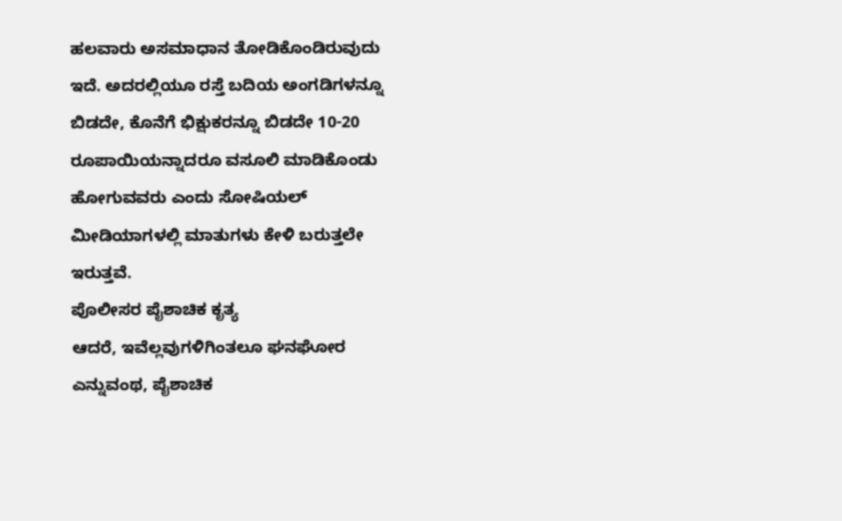ಹಲವಾರು ಅಸಮಾಧಾನ ತೋಡಿಕೊಂಡಿರುವುದು ಇದೆ. ಅದರಲ್ಲಿಯೂ ರಸ್ತೆ ಬದಿಯ ಅಂಗಡಿಗಳನ್ನೂ ಬಿಡದೇ, ಕೊನೆಗೆ ಭಿಕ್ಷುಕರನ್ನೂ ಬಿಡದೇ 10-20 ರೂಪಾಯಿಯನ್ನಾದರೂ ವಸೂಲಿ ಮಾಡಿಕೊಂಡು ಹೋಗುವವರು ಎಂದು ಸೋಷಿಯಲ್ ಮೀಡಿಯಾಗಳಲ್ಲಿ ಮಾತುಗಳು ಕೇಳಿ ಬರುತ್ತಲೇ ಇರುತ್ತವೆ.
ಪೊಲೀಸರ ಪೈಶಾಚಿಕ ಕೃತ್ಯ
ಆದರೆ, ಇವೆಲ್ಲವುಗಳಿಗಿಂತಲೂ ಘನಘೋರ ಎನ್ನುವಂಥ, ಪೈಶಾಚಿಕ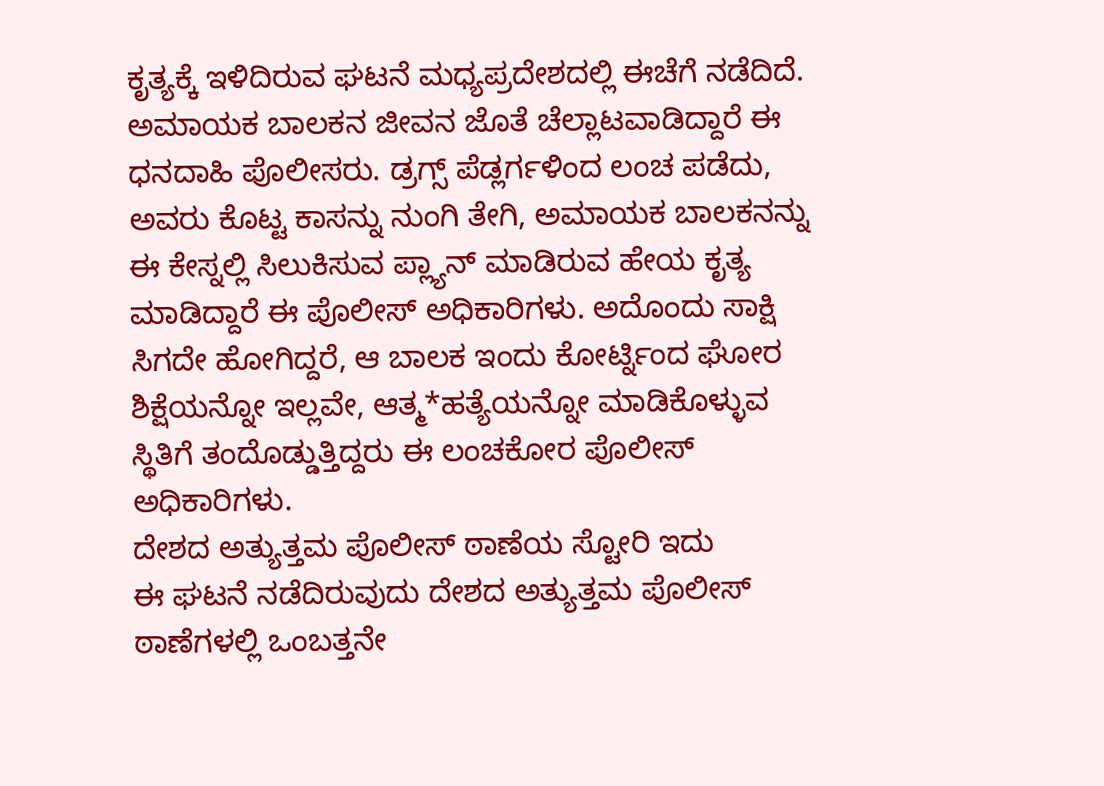ಕೃತ್ಯಕ್ಕೆ ಇಳಿದಿರುವ ಘಟನೆ ಮಧ್ಯಪ್ರದೇಶದಲ್ಲಿ ಈಚೆಗೆ ನಡೆದಿದೆ. ಅಮಾಯಕ ಬಾಲಕನ ಜೀವನ ಜೊತೆ ಚೆಲ್ಲಾಟವಾಡಿದ್ದಾರೆ ಈ ಧನದಾಹಿ ಪೊಲೀಸರು. ಡ್ರಗ್ಸ್ ಪೆಡ್ಲರ್ಗಳಿಂದ ಲಂಚ ಪಡೆದು, ಅವರು ಕೊಟ್ಟ ಕಾಸನ್ನು ನುಂಗಿ ತೇಗಿ, ಅಮಾಯಕ ಬಾಲಕನನ್ನು ಈ ಕೇಸ್ನಲ್ಲಿ ಸಿಲುಕಿಸುವ ಪ್ಲ್ಯಾನ್ ಮಾಡಿರುವ ಹೇಯ ಕೃತ್ಯ ಮಾಡಿದ್ದಾರೆ ಈ ಪೊಲೀಸ್ ಅಧಿಕಾರಿಗಳು. ಅದೊಂದು ಸಾಕ್ಷಿ ಸಿಗದೇ ಹೋಗಿದ್ದರೆ, ಆ ಬಾಲಕ ಇಂದು ಕೋರ್ಟ್ನಿಂದ ಘೋರ ಶಿಕ್ಷೆಯನ್ನೋ ಇಲ್ಲವೇ, ಆತ್ಮ*ಹತ್ಯೆಯನ್ನೋ ಮಾಡಿಕೊಳ್ಳುವ ಸ್ಥಿತಿಗೆ ತಂದೊಡ್ಡುತ್ತಿದ್ದರು ಈ ಲಂಚಕೋರ ಪೊಲೀಸ್ ಅಧಿಕಾರಿಗಳು.
ದೇಶದ ಅತ್ಯುತ್ತಮ ಪೊಲೀಸ್ ಠಾಣೆಯ ಸ್ಟೋರಿ ಇದು
ಈ ಘಟನೆ ನಡೆದಿರುವುದು ದೇಶದ ಅತ್ಯುತ್ತಮ ಪೊಲೀಸ್ ಠಾಣೆಗಳಲ್ಲಿ ಒಂಬತ್ತನೇ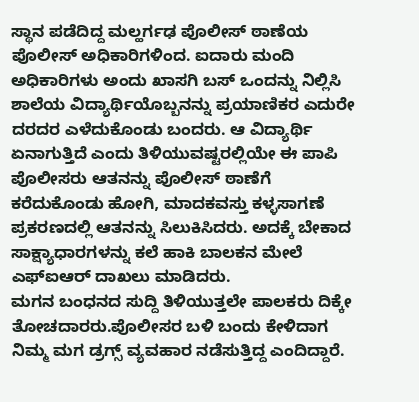ಸ್ಥಾನ ಪಡೆದಿದ್ದ ಮಲ್ಹರ್ಗಢ ಪೊಲೀಸ್ ಠಾಣೆಯ ಪೊಲೀಸ್ ಅಧಿಕಾರಿಗಳಿಂದ. ಐದಾರು ಮಂದಿ ಅಧಿಕಾರಿಗಳು ಅಂದು ಖಾಸಗಿ ಬಸ್ ಒಂದನ್ನು ನಿಲ್ಲಿಸಿ ಶಾಲೆಯ ವಿದ್ಯಾರ್ಥಿಯೊಬ್ಬನನ್ನು ಪ್ರಯಾಣಿಕರ ಎದುರೇ ದರದರ ಎಳೆದುಕೊಂಡು ಬಂದರು. ಆ ವಿದ್ಯಾರ್ಥಿ ಏನಾಗುತ್ತಿದೆ ಎಂದು ತಿಳಿಯುವಷ್ಟರಲ್ಲಿಯೇ ಈ ಪಾಪಿ ಪೊಲೀಸರು ಆತನನ್ನು ಪೊಲೀಸ್ ಠಾಣೆಗೆ ಕರೆದುಕೊಂಡು ಹೋಗಿ, ಮಾದಕವಸ್ತು ಕಳ್ಳಸಾಗಣೆ ಪ್ರಕರಣದಲ್ಲಿ ಆತನನ್ನು ಸಿಲುಕಿಸಿದರು. ಅದಕ್ಕೆ ಬೇಕಾದ ಸಾಕ್ಷ್ಯಾಧಾರಗಳನ್ನು ಕಲೆ ಹಾಕಿ ಬಾಲಕನ ಮೇಲೆ ಎಫ್ಐಆರ್ ದಾಖಲು ಮಾಡಿದರು.
ಮಗನ ಬಂಧನದ ಸುದ್ದಿ ತಿಳಿಯುತ್ತಲೇ ಪಾಲಕರು ದಿಕ್ಕೇ ತೋಚದಾರರು.ಪೊಲೀಸರ ಬಳಿ ಬಂದು ಕೇಳಿದಾಗ ನಿಮ್ಮ ಮಗ ಡ್ರಗ್ಸ್ ವ್ಯವಹಾರ ನಡೆಸುತ್ತಿದ್ದ ಎಂದಿದ್ದಾರೆ.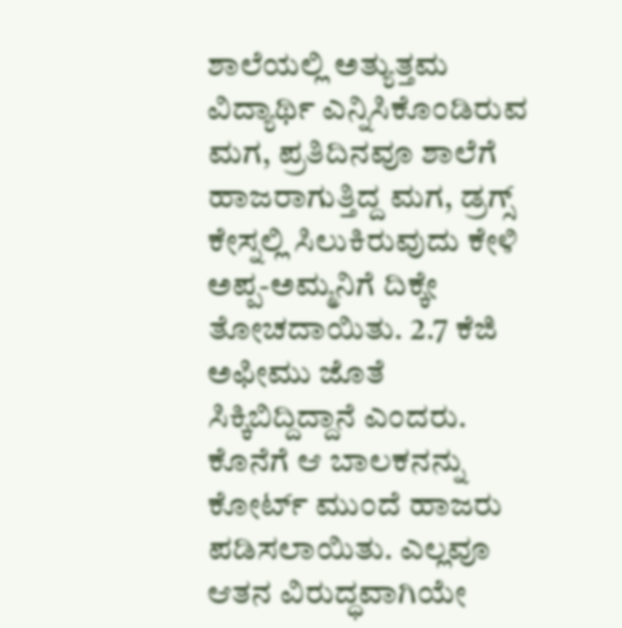ಶಾಲೆಯಲ್ಲಿ ಅತ್ಯುತ್ತಮ ವಿದ್ಯಾರ್ಥಿ ಎನ್ನಿಸಿಕೊಂಡಿರುವ ಮಗ, ಪ್ರತಿದಿನವೂ ಶಾಲೆಗೆ ಹಾಜರಾಗುತ್ತಿದ್ದ ಮಗ, ಡ್ರಗ್ಸ್ ಕೇಸ್ನಲ್ಲಿ ಸಿಲುಕಿರುವುದು ಕೇಳಿ ಅಪ್ಪ-ಅಮ್ಮನಿಗೆ ದಿಕ್ಕೇ ತೋಚದಾಯಿತು. 2.7 ಕೆಜಿ ಅಫೀಮು ಜೊತೆ ಸಿಕ್ಕಿಬಿದ್ದಿದ್ದಾನೆ ಎಂದರು. ಕೊನೆಗೆ ಆ ಬಾಲಕನನ್ನು ಕೋರ್ಟ್ ಮುಂದೆ ಹಾಜರು ಪಡಿಸಲಾಯಿತು. ಎಲ್ಲವೂ ಆತನ ವಿರುದ್ಧವಾಗಿಯೇ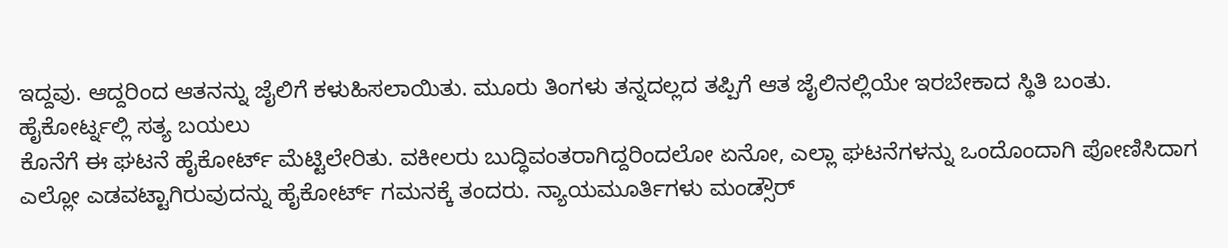ಇದ್ದವು. ಆದ್ದರಿಂದ ಆತನನ್ನು ಜೈಲಿಗೆ ಕಳುಹಿಸಲಾಯಿತು. ಮೂರು ತಿಂಗಳು ತನ್ನದಲ್ಲದ ತಪ್ಪಿಗೆ ಆತ ಜೈಲಿನಲ್ಲಿಯೇ ಇರಬೇಕಾದ ಸ್ಥಿತಿ ಬಂತು.
ಹೈಕೋರ್ಟ್ನಲ್ಲಿ ಸತ್ಯ ಬಯಲು
ಕೊನೆಗೆ ಈ ಘಟನೆ ಹೈಕೋರ್ಟ್ ಮೆಟ್ಟಿಲೇರಿತು. ವಕೀಲರು ಬುದ್ಧಿವಂತರಾಗಿದ್ದರಿಂದಲೋ ಏನೋ, ಎಲ್ಲಾ ಘಟನೆಗಳನ್ನು ಒಂದೊಂದಾಗಿ ಪೋಣಿಸಿದಾಗ ಎಲ್ಲೋ ಎಡವಟ್ಟಾಗಿರುವುದನ್ನು ಹೈಕೋರ್ಟ್ ಗಮನಕ್ಕೆ ತಂದರು. ನ್ಯಾಯಮೂರ್ತಿಗಳು ಮಂಡ್ಸೌರ್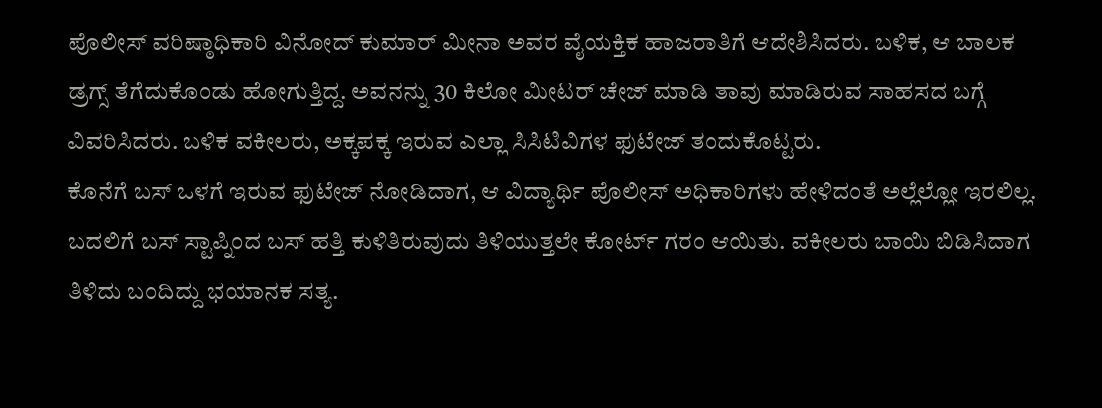ಪೊಲೀಸ್ ವರಿಷ್ಠಾಧಿಕಾರಿ ವಿನೋದ್ ಕುಮಾರ್ ಮೀನಾ ಅವರ ವೈಯಕ್ತಿಕ ಹಾಜರಾತಿಗೆ ಆದೇಶಿಸಿದರು. ಬಳಿಕ, ಆ ಬಾಲಕ ಡ್ರಗ್ಸ್ ತೆಗೆದುಕೊಂಡು ಹೋಗುತ್ತಿದ್ದ. ಅವನನ್ನು 30 ಕಿಲೋ ಮೀಟರ್ ಚೇಜ್ ಮಾಡಿ ತಾವು ಮಾಡಿರುವ ಸಾಹಸದ ಬಗ್ಗೆ ವಿವರಿಸಿದರು. ಬಳಿಕ ವಕೀಲರು, ಅಕ್ಕಪಕ್ಕ ಇರುವ ಎಲ್ಲಾ ಸಿಸಿಟಿವಿಗಳ ಫುಟೇಜ್ ತಂದುಕೊಟ್ಟರು.
ಕೊನೆಗೆ ಬಸ್ ಒಳಗೆ ಇರುವ ಫುಟೇಜ್ ನೋಡಿದಾಗ, ಆ ವಿದ್ಯಾರ್ಥಿ ಪೊಲೀಸ್ ಅಧಿಕಾರಿಗಳು ಹೇಳಿದಂತೆ ಅಲ್ಲೆಲ್ಲೋ ಇರಲಿಲ್ಲ. ಬದಲಿಗೆ ಬಸ್ ಸ್ಟಾಪ್ನಿಂದ ಬಸ್ ಹತ್ತಿ ಕುಳಿತಿರುವುದು ತಿಳಿಯುತ್ತಲೇ ಕೋರ್ಟ್ ಗರಂ ಆಯಿತು. ವಕೀಲರು ಬಾಯಿ ಬಿಡಿಸಿದಾಗ ತಿಳಿದು ಬಂದಿದ್ದು ಭಯಾನಕ ಸತ್ಯ.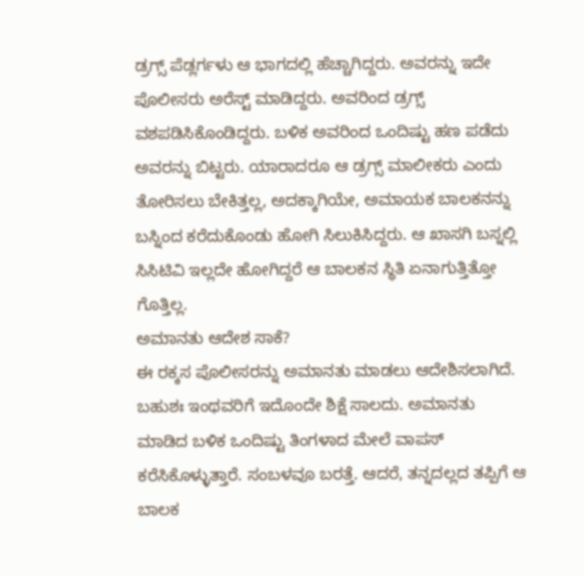ಡ್ರಗ್ಸ್ ಪೆಡ್ಲರ್ಗಳು ಆ ಭಾಗದಲ್ಲಿ ಹೆಚ್ಚಾಗಿದ್ದರು. ಅವರನ್ನು ಇದೇ ಪೊಲೀಸರು ಅರೆಸ್ಟ್ ಮಾಡಿದ್ದರು. ಅವರಿಂದ ಡ್ರಗ್ಸ್ ವಶಪಡಿಸಿಕೊಂಡಿದ್ದರು. ಬಳಿಕ ಅವರಿಂದ ಒಂದಿಷ್ಟು ಹಣ ಪಡೆದು ಅವರನ್ನು ಬಿಟ್ಟರು. ಯಾರಾದರೂ ಆ ಡ್ರಗ್ಸ್ ಮಾಲೀಕರು ಎಂದು ತೋರಿಸಲು ಬೇಕಿತ್ತಲ್ಲ, ಅದಕ್ಕಾಗಿಯೇ, ಅಮಾಯಕ ಬಾಲಕನನ್ನು ಬಸ್ನಿಂದ ಕರೆದುಕೊಂಡು ಹೋಗಿ ಸಿಲುಕಿಸಿದ್ದರು. ಆ ಖಾಸಗಿ ಬಸ್ನಲ್ಲಿ ಸಿಸಿಟಿವಿ ಇಲ್ಲದೇ ಹೋಗಿದ್ದರೆ ಆ ಬಾಲಕನ ಸ್ಥಿತಿ ಏನಾಗುತ್ತಿತ್ತೋ ಗೊತ್ತಿಲ್ಲ.
ಅಮಾನತು ಆದೇಶ ಸಾಕೆ?
ಈ ರಕ್ಕಸ ಪೊಲೀಸರನ್ನು ಅಮಾನತು ಮಾಡಲು ಆದೇಶಿಸಲಾಗಿದೆ. ಬಹುಶಃ ಇಂಥವರಿಗೆ ಇದೊಂದೇ ಶಿಕ್ಷೆ ಸಾಲದು. ಅಮಾನತು ಮಾಡಿದ ಬಳಿಕ ಒಂದಿಷ್ಟು ತಿಂಗಳಾದ ಮೇಲೆ ವಾಪಸ್ ಕರೆಸಿಕೊಳ್ಳುತ್ತಾರೆ. ಸಂಬಳವೂ ಬರತ್ತೆ. ಆದರೆ, ತನ್ನದಲ್ಲದ ತಪ್ಪಿಗೆ ಆ ಬಾಲಕ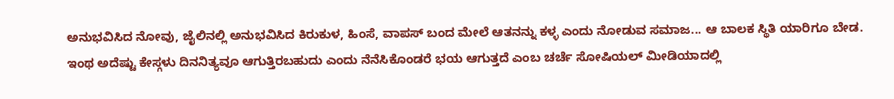ಅನುಭವಿಸಿದ ನೋವು, ಜೈಲಿನಲ್ಲಿ ಅನುಭವಿಸಿದ ಕಿರುಕುಳ, ಹಿಂಸೆ, ವಾಪಸ್ ಬಂದ ಮೇಲೆ ಆತನನ್ನು ಕಳ್ಳ ಎಂದು ನೋಡುವ ಸಮಾಜ... ಆ ಬಾಲಕ ಸ್ಥಿತಿ ಯಾರಿಗೂ ಬೇಡ. ಇಂಥ ಅದೆಷ್ಟು ಕೇಸ್ಗಳು ದಿನನಿತ್ಯವೂ ಆಗುತ್ತಿರಬಹುದು ಎಂದು ನೆನೆಸಿಕೊಂಡರೆ ಭಯ ಆಗುತ್ತದೆ ಎಂಬ ಚರ್ಚೆ ಸೋಷಿಯಲ್ ಮೀಡಿಯಾದಲ್ಲಿ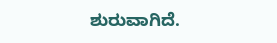ಶುರುವಾಗಿದೆ.